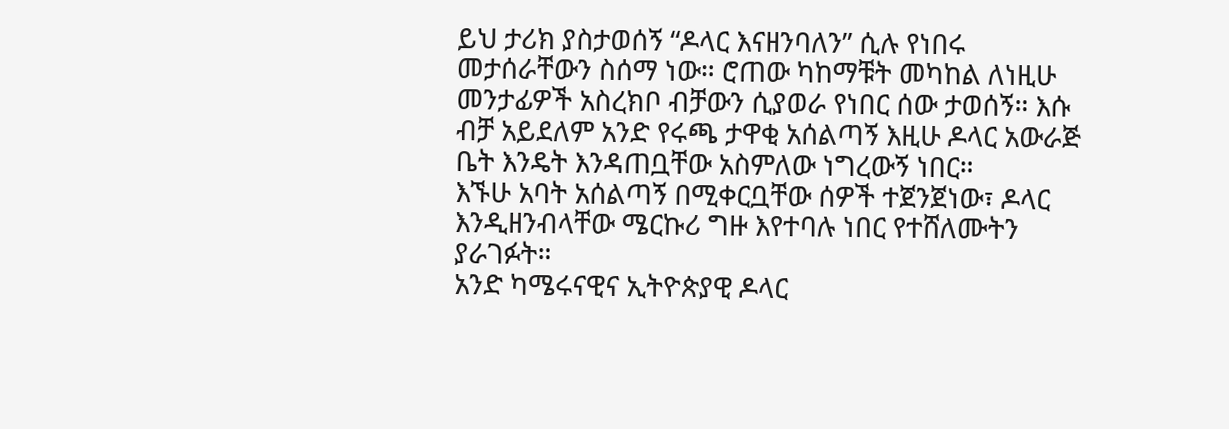ይህ ታሪክ ያስታወሰኝ “ዶላር እናዘንባለን” ሲሉ የነበሩ መታሰራቸውን ስሰማ ነው። ሮጠው ካከማቹት መካከል ለነዚሁ መንታፊዎች አስረክቦ ብቻውን ሲያወራ የነበር ሰው ታወሰኝ። እሱ ብቻ አይደለም አንድ የሩጫ ታዋቂ አሰልጣኝ እዚሁ ዶላር አውራጅ ቤት እንዴት እንዳጠቧቸው አስምለው ነግረውኝ ነበር።
እኙሁ አባት አሰልጣኝ በሚቀርቧቸው ሰዎች ተጀንጀነው፣ ዶላር እንዲዘንብላቸው ሜርኩሪ ግዙ እየተባሉ ነበር የተሸለሙትን ያራገፉት።
አንድ ካሜሩናዊና ኢትዮጵያዊ ዶላር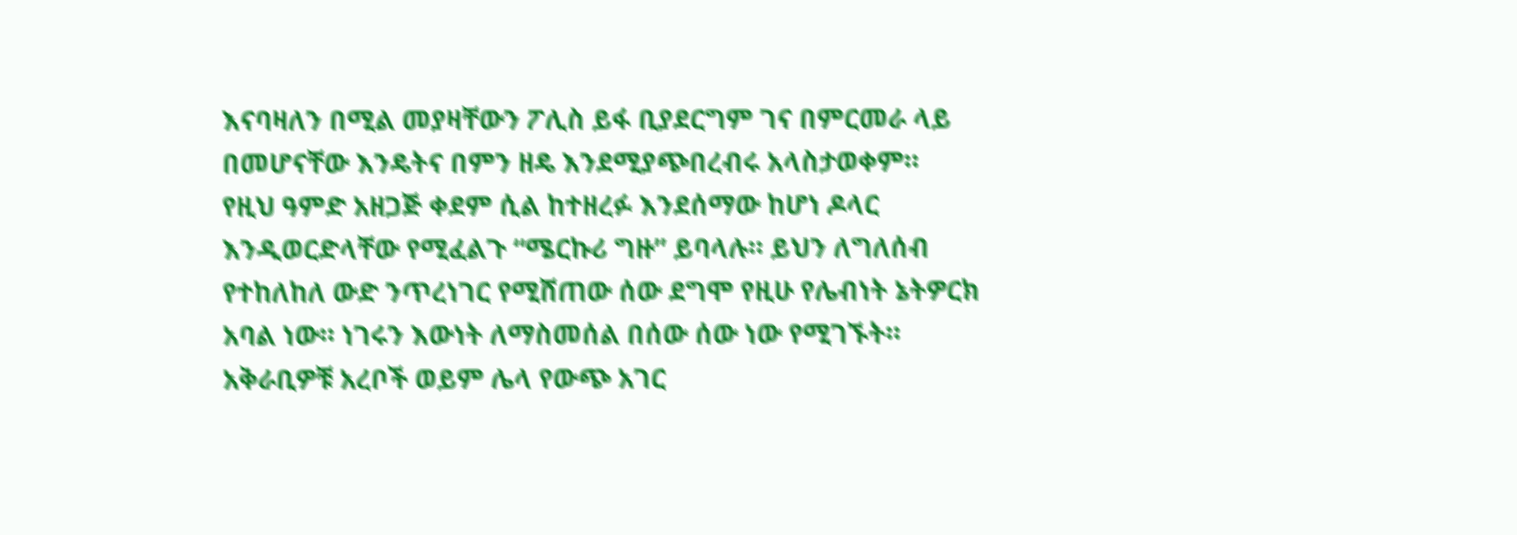እናባዛለን በሚል መያዛቸውን ፖሊስ ይፋ ቢያደርግም ገና በምርመራ ላይ በመሆናቸው እንዴትና በምን ዘዴ እንደሚያጭበረብሩ አላስታወቀም።
የዚህ ዓምድ አዘጋጅ ቀደም ሲል ከተዘረፉ እንደሰማው ከሆነ ዶላር እንዲወርድላቸው የሚፈልጉ “ሜርኩሪ ግዙ” ይባላሉ። ይህን ለግለሰብ የተከለከለ ውድ ንጥረነገር የሚሸጠው ሰው ደግሞ የዚሁ የሌብነት ኔትዎርክ አባል ነው። ነገሩን እውነት ለማስመሰል በሰው ሰው ነው የሚገኙት።
አቅራቢዎቹ አረቦች ወይም ሌላ የውጭ አገር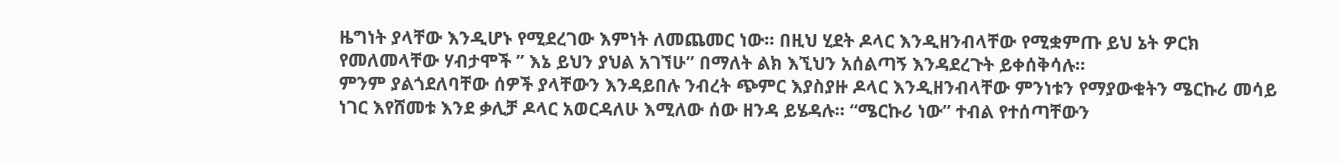ዜግነት ያላቸው እንዲሆኑ የሚደረገው እምነት ለመጨመር ነው። በዚህ ሂደት ዶላር እንዲዘንብላቸው የሚቋምጡ ይህ ኔት ዎርክ የመለመላቸው ሃብታሞች ” እኔ ይህን ያህል አገኘሁ” በማለት ልክ እኚህን አሰልጣኝ እንዳደረጉት ይቀሰቅሳሉ።
ምንም ያልጎደለባቸው ሰዎች ያላቸውን እንዳይበሉ ንብረት ጭምር እያስያዙ ዶላር እንዲዘንብላቸው ምንነቱን የማያውቁትን ሜርኩሪ መሳይ ነገር እየሸመቱ እንደ ቃሊቻ ዶላር አወርዳለሁ እሚለው ሰው ዘንዳ ይሄዳሉ። “ሜርኩሪ ነው” ተብል የተሰጣቸውን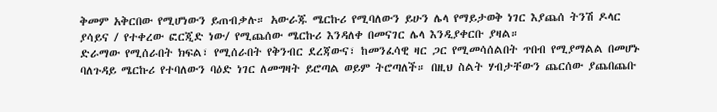ቅመም አቅርበው የሚሆነውን ይጠብቃሉ። አውራጁ ሜርኩሪ የሚባለውን ይሁን ሌላ የማይታወቅ ነገር እያጨሰ ትንሽ ዶላር ያሳይና / የተቀረው ፎርጂድ ነው/ የሚጨሰው ሜርኩሪ እንዳለቀ በመናገር ሌላ እንዲያቀርቡ ያዛል።
ድራማው የሚሰራበት ክፍል፣ የሚሰራበት የቅንብር ደረጃውና፣ ከመንፈሳዊ ዛር ጋር የሚመሳሰልበት ጥበብ የሚያማልል በመሆኑ ባለጉዳይ ሜርኩሪ የተባለውን ባዕድ ነገር ለመግዛት ይሮጣል ወይም ትሮጣለች። በዚህ ስልት ሃብታቸውን ጨርሰው ያጨበጨቡ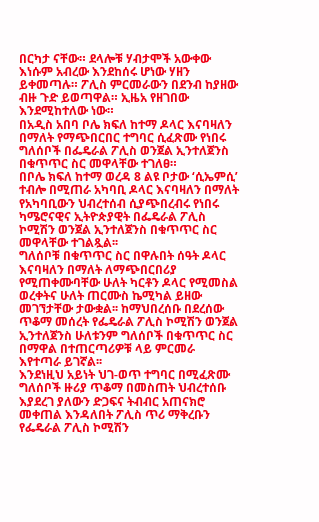በርካታ ናቸው። ደላሎቹ ሃብታሞች አውቀው እነሱም አብረው እንደከሰሩ ሆነው ሃዘን ይቀመጣሉ። ፖሊስ ምርመራውን በደንብ ከያዘው ብዙ ጉድ ይወጣዋል። ኢዜአ የዘገበው እንደሚከተለው ነው።
በአዲስ አበባ ቦሌ ክፍለ ከተማ ዶላር እናባዛለን በማለት የማጭበርበር ተግባር ሲፈጽሙ የነበሩ ግለሰቦች በፌዴራል ፖሊስ ወንጀል ኢንተለጀንስ በቁጥጥር ስር መዋላቸው ተገለፀ።
በቦሌ ክፍለ ከተማ ወረዳ 8 ልዩ ቦታው ‘ሲኤምሲ’ ተብሎ በሚጠራ አካባቢ ዶላር እናባዛለን በማለት የአካባቢውን ህብረተሰብ ሲያጭበረብሩ የነበሩ ካሜሮናዊና ኢትዮጵያዊት በፌዴራል ፖሊስ ኮሚሽን ወንጀል ኢንተለጀንስ በቁጥጥር ስር መዋላቸው ተገልጿል፡፡
ግለሰቦቹ በቁጥጥር ስር በዋሉበት ሰዓት ዶላር እናባዛለን በማለት ለማጭበርበሪያ የሚጠቀሙባቸው ሁለት ካርቶን ዶላር የሚመስል ወረቀትና ሁለት ጠርሙስ ኬሚካል ይዘው መገኘታቸው ታውቋል፡፡ ከማህበረሰቡ በደረሰው ጥቆማ መሰረት የፌዴራል ፖሊስ ኮሚሽን ወንጀል ኢንተለጀንስ ሁለቱንም ግለሰቦች በቁጥጥር ስር በማዋል በተጠርጣሪዎቹ ላይ ምርመራ እየተጣራ ይገኛል፡፡
እንደነዚህ አይነት ህገ-ወጥ ተግባር በሚፈጽሙ ግለሰቦች ዙሪያ ጥቆማ በመስጠት ህብረተሰቡ እያደረገ ያለውን ድጋፍና ትብብር አጠናክሮ መቀጠል እንዳለበት ፖሊስ ጥሪ ማቅረቡን የፌዴራል ፖሊስ ኮሚሽን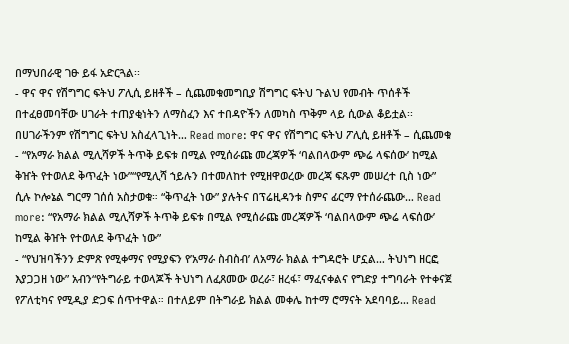በማህበራዊ ገፁ ይፋ አድርጓል፡፡
- ዋና ዋና የሽግግር ፍትህ ፖሊሲ ይዘቶች – ሲጨመቁመግቢያ ሽግግር ፍትህ ጉልህ የመብት ጥሰቶች በተፈፀመባቸው ሀገራት ተጠያቂነትን ለማስፈን እና ተበዳዮችን ለመካስ ጥቅም ላይ ሲውል ቆይቷል፡፡ በሀገራችንም የሽግግር ፍትህ አስፈላጊነት… Read more: ዋና ዋና የሽግግር ፍትህ ፖሊሲ ይዘቶች – ሲጨመቁ
- “የአማራ ክልል ሚሊሻዎች ትጥቅ ይፍቱ በሚል የሚሰራጩ መረጃዎች ‘ባልበላውም ጭሬ ላፍሰው’ ከሚል ቅዠት የተወለደ ቅጥፈት ነው”“የሚሊሻ ኀይሉን በተመለከተ የሚዘዋወረው መረጃ ፍጹም መሠረተ ቢስ ነው” ሲሉ ኮሎኔል ግርማ ገሰሰ አስታወቁ። “ቅጥፈት ነው” ያሉትና በፕሬዚዳንቱ ስምና ፊርማ የተሰራጨው… Read more: “የአማራ ክልል ሚሊሻዎች ትጥቅ ይፍቱ በሚል የሚሰራጩ መረጃዎች ‘ባልበላውም ጭሬ ላፍሰው’ ከሚል ቅዠት የተወለደ ቅጥፈት ነው”
- “የህዝባችንን ድምጽ የሚቀማና የሚያፍን የ’አማራ ስብስብ’ ለአማራ ክልል ተግዳሮት ሆኗል… ትህነግ ዘርፎ እያጋጋዘ ነው” አብን“የትግራይ ተወላጆች ትህነግ ለፈጸመው ወረራ፣ ዘረፋ፣ ማፈናቀልና የግድያ ተግባራት የተቀናጀ የፖለቲካና የሚዲያ ድጋፍ ሰጥተዋል። በተለይም በትግራይ ክልል መቀሌ ከተማ ሮማናት አደባባይ… Read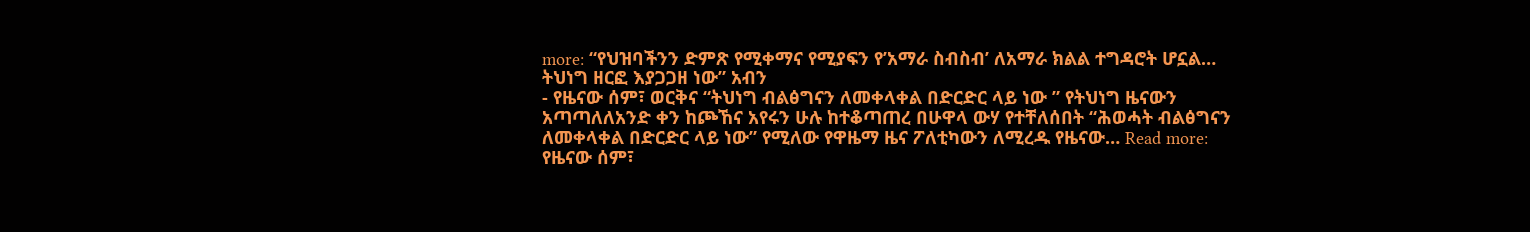more: “የህዝባችንን ድምጽ የሚቀማና የሚያፍን የ’አማራ ስብስብ’ ለአማራ ክልል ተግዳሮት ሆኗል… ትህነግ ዘርፎ እያጋጋዘ ነው” አብን
- የዜናው ሰም፣ ወርቅና “ትህነግ ብልፅግናን ለመቀላቀል በድርድር ላይ ነው ” የትህነግ ዜናውን አጣጣለለአንድ ቀን ከጮኸና አየሩን ሁሉ ከተቆጣጠረ በሁዋላ ውሃ የተቸለሰበት “ሕወሓት ብልፅግናን ለመቀላቀል በድርድር ላይ ነው” የሚለው የዋዜማ ዜና ፖለቲካውን ለሚረዱ የዜናው… Read more: የዜናው ሰም፣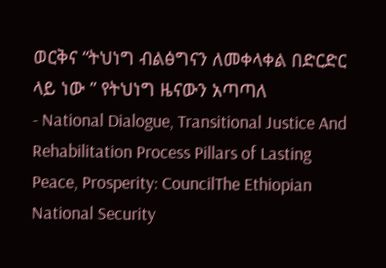ወርቅና “ትህነግ ብልፅግናን ለመቀላቀል በድርድር ላይ ነው ” የትህነግ ዜናውን አጣጣለ
- National Dialogue, Transitional Justice And Rehabilitation Process Pillars of Lasting Peace, Prosperity: CouncilThe Ethiopian National Security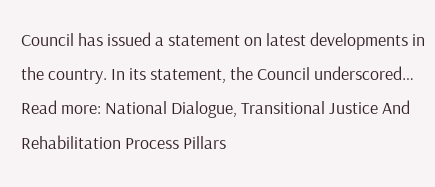Council has issued a statement on latest developments in the country. In its statement, the Council underscored… Read more: National Dialogue, Transitional Justice And Rehabilitation Process Pillars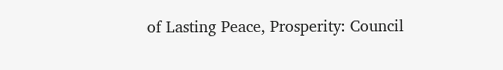of Lasting Peace, Prosperity: Council